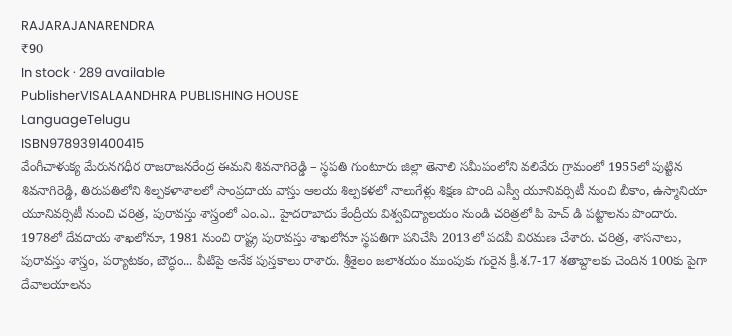RAJARAJANARENDRA
₹90
In stock · 289 available
PublisherVISALAANDHRA PUBLISHING HOUSE
LanguageTelugu
ISBN9789391400415
వేంగీచాళుక్య మేరునగధీర రాజరాజనరేంద్ర ఈమని శివనాగిరెడ్డి – స్థపతి గుంటూరు జిల్లా తెనాలి సమీపంలోని వలివేరు గ్రామంలో 1955లో పుట్టిన శివనాగిరెడ్డి, తిరుపతిలోని శిల్పకళాశాలలో సాంప్రదాయ వాస్తు ఆలయ శిల్పకళలో నాలుగేళ్లు శిక్షణ పొంది ఎస్వీ యూనివర్సిటీ నుంచి బీకాం, ఉస్మానియా యూనివర్సిటీ నుంచి చరిత్ర, పురావస్తు శాస్త్రంలో ఎం.ఎ.. హైదరాబాదు కేంద్రీయ విశ్వవిద్యాలయం నుండి చరిత్రలో పి హెచ్ డి పట్టాలను పొందారు. 1978లో దేవదాయ శాఖలోనూ, 1981 నుంచి రాష్ట్ర పురావస్తు శాఖలోనూ స్థపతిగా పనిచేసి 2013లో పదవీ విరమణ చేశారు. చరిత్ర, శాసనాలు, పురావస్తు శాస్త్రం, పర్యాటకం, బౌద్ధం... వీటిపై అనేక పుస్తకాలు రాశారు. శ్రీశైలం జలాశయం ముంపుకు గురైన క్రీ.శ.7-17 శతాబ్దాలకు చెందిన 100కు పైగా దేవాలయాలను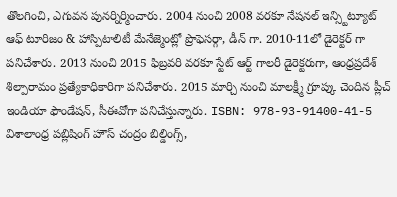తొలగించి, ఎగువన పునర్నిర్మించారు. 2004 నుంచి 2008 వరకూ నేషనల్ ఇన్స్టిట్యూట్ ఆఫ్ టూరిజం & హాస్పిటాలిటీ మేనేజ్మెంట్లో ప్రొఫెసర్గా, డీన్ గా. 2010-11లో డైరెక్టర్ గా పనిచేశారు. 2013 నుంచి 2015 ఫిబ్రవరి వరకూ స్టేట్ ఆర్ట్ గాలరీ డైరెక్టరుగా, ఆంధ్రప్రదేశ్ శిల్పారామం ప్రత్యేకాధికారిగా పనిచేశారు. 2015 మార్చి నుంచి మాలక్ష్మీ గ్రూప్కు చెందిన ప్లీచ్ ఇండియా ఫౌండేషన్, సీఈవోగా పనిచేస్తున్నారు. ISBN: 978-93-91400-41-5 విశాలాంధ్ర పబ్లిషింగ్ హౌస్ చంద్రం బిల్డింగ్స్,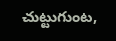చుట్టుగుంట,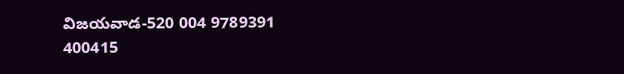విజయవాడ-520 004 9789391 400415